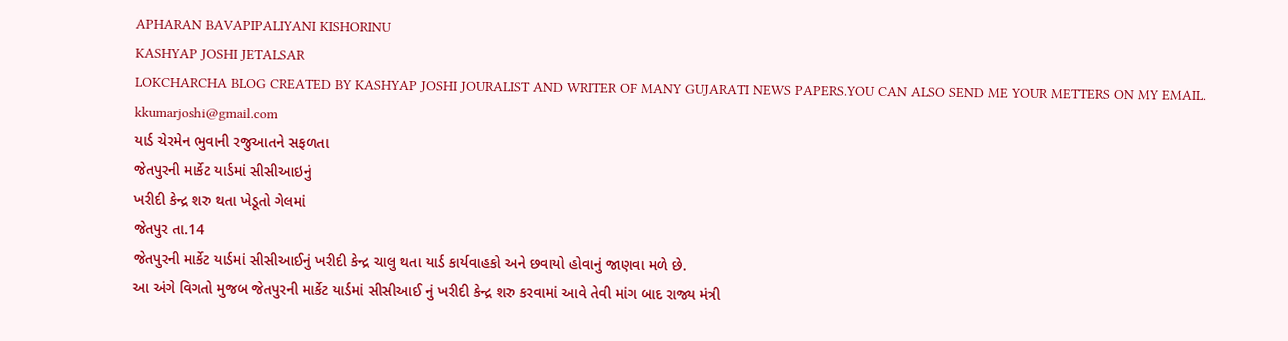APHARAN BAVAPIPALIYANI KISHORINU
KASHYAP JOSHI JETALSAR
LOKCHARCHA BLOG CREATED BY KASHYAP JOSHI JOURALIST AND WRITER OF MANY GUJARATI NEWS PAPERS.YOU CAN ALSO SEND ME YOUR METTERS ON MY EMAIL. kkumarjoshi@gmail.com
યાર્ડ ચેરમેન ભુવાની રજુઆતને સફળતા
જેતપુરની માર્કેટ યાર્ડમાં સીસીઆઇનું
ખરીદી કેન્દ્ર શરુ થતા ખેડૂતો ગેલમાં
જેતપુર તા.14
જેતપુરની માર્કેટ યાર્ડમાં સીસીઆઈનું ખરીદી કેન્દ્ર ચાલુ થતા યાર્ડ કાર્યવાહકો અને છવાયો હોવાનું જાણવા મળે છે.
આ અંગે વિગતો મુજબ જેતપુરની માર્કેટ યાર્ડમાં સીસીઆઈ નું ખરીદી કેન્દ્ર શરુ કરવામાં આવે તેવી માંગ બાદ રાજ્ય મંત્રી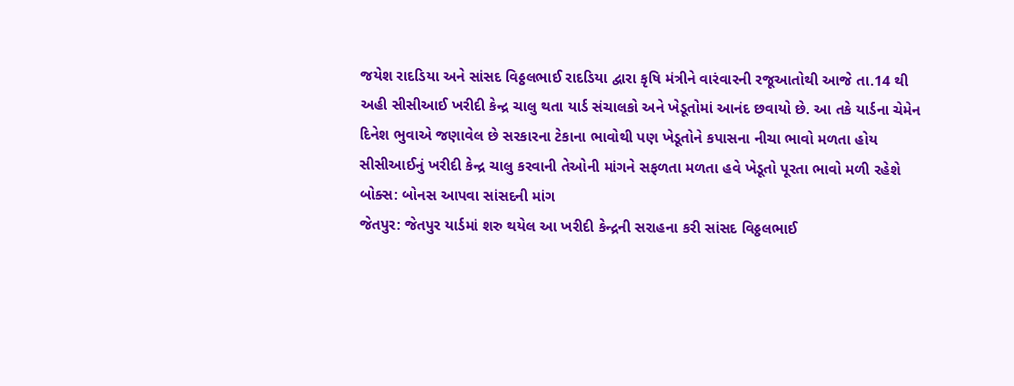જયેશ રાદડિયા અને સાંસદ વિઠ્ઠલભાઈ રાદડિયા દ્વારા કૃષિ મંત્રીને વારંવારની રજૂઆતોથી આજે તા.14 થી અહી સીસીઆઈ ખરીદી કેન્દ્ર ચાલુ થતા યાર્ડ સંચાલકો અને ખેડૂતોમાં આનંદ છવાયો છે. આ તકે યાર્ડના ચેમેન દિનેશ ભુવાએ જણાવેલ છે સરકારના ટેકાના ભાવોથી પણ ખેડૂતોને કપાસના નીચા ભાવો મળતા હોય સીસીઆઈનું ખરીદી કેન્દ્ર ચાલુ કરવાની તેઓની માંગને સફળતા મળતા હવે ખેડૂતો પૂરતા ભાવો મળી રહેશે
બોક્સ: બોનસ આપવા સાંસદની માંગ
જેતપુર: જેતપુર યાર્ડમાં શરુ થયેલ આ ખરીદી કેન્દ્રની સરાહના કરી સાંસદ વિઠ્ઠલભાઈ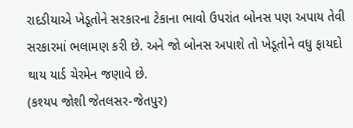રાદડીયાએ ખેડૂતોને સરકારના ટેકાના ભાવો ઉપરાંત બોનસ પણ અપાય તેવી સરકારમાં ભલામણ કરી છે. અને જો બોનસ અપાશે તો ખેડૂતોને વધુ ફાયદો થાય યાર્ડ ચેરમેન જણાવે છે.
(કશ્યપ જોશી જેતલસર-જેતપુર)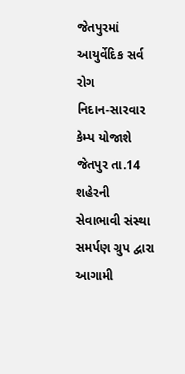જેતપુરમાં આયુર્વેદિક સર્વ રોગ
નિદાન-સારવાર કેમ્પ યોજાશે
જેતપુર તા.14
શહેરની સેવાભાવી સંસ્થા સમર્પણ ગ્રુપ દ્વારા આગામી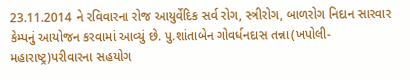23.11.2014 ને રવિવારના રોજ આયુર્વેદિક સર્વ રોગ, સ્ત્રીરોગ, બાળરોગ નિદાન સારવાર કેમ્પનું આયોજન કરવામાં આવ્યું છે. પુ.શાંતાબેન ગોવર્ધનદાસ તન્ના(ખપોલી-મહારાષ્ટ્ર)પરીવારના સહયોગ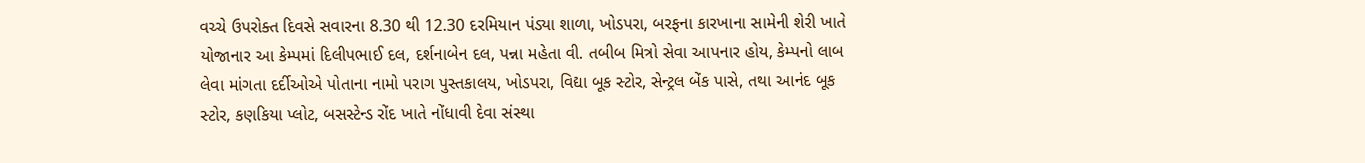વચ્ચે ઉપરોક્ત દિવસે સવારના 8.30 થી 12.30 દરમિયાન પંડ્યા શાળા, ખોડપરા, બરફના કારખાના સામેની શેરી ખાતે યોજાનાર આ કેમ્પમાં દિલીપભાઈ દલ, દર્શનાબેન દલ, પન્ના મહેતા વી. તબીબ મિત્રો સેવા આપનાર હોય, કેમ્પનો લાબ લેવા માંગતા દર્દીઓએ પોતાના નામો પરાગ પુસ્તકાલય, ખોડપરા, વિદ્યા બૂક સ્ટોર, સેન્ટ્રલ બેંક પાસે, તથા આનંદ બૂક સ્ટોર, કણકિયા પ્લોટ, બસસ્ટેન્ડ રોંદ ખાતે નોંધાવી દેવા સંસ્થા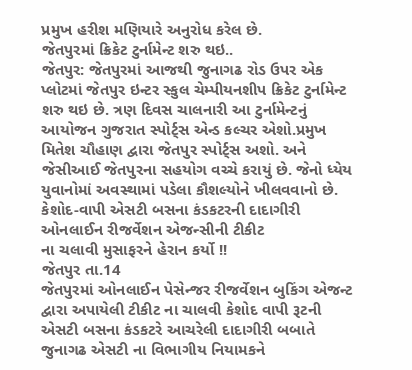પ્રમુખ હરીશ મણિયારે અનુરોધ કરેલ છે.
જેતપુરમાં ક્રિકેટ ટુર્નામેન્ટ શરુ થઇ..
જેતપુર: જેતપુરમાં આજથી જુનાગઢ રોડ ઉપર એક પ્લોટમાં જેતપુર ઇન્ટર સ્કુલ ચેમ્પીયનશીપ ક્રિકેટ ટુર્નામેન્ટ શરુ થઇ છે. ત્રણ દિવસ ચાલનારી આ ટુર્નામેન્ટનું આયોજન ગુજરાત સ્પોર્ટ્સ એન્ડ કલ્ચર એશો.પ્રમુખ મિતેશ ચૌહાણ દ્વારા જેતપુર સ્પોર્ટ્સ અશો. અને જેસીઆઈ જેતપુરના સહયોગ વચ્ચે કરાયું છે. જેનો ધ્યેય યુવાનોમાં અવસ્થામાં પડેલા કૌશલ્યોને ખીલવવાનો છે.
કેશોદ-વાપી એસટી બસના કંડકટરની દાદાગીરી
ઓનલાઈન રીજર્વેશન એજન્સીની ટીકીટ
ના ચલાવી મુસાફરને હેરાન કર્યો !!
જેતપુર તા.14
જેતપુરમાં ઓનલાઈન પેસેન્જર રીજર્વેશન બુકિંગ એજન્ટ દ્વારા અપાયેલી ટીકીટ ના ચાલવી કેશોદ વાપી રૂટની એસટી બસના કંડકટરે આચરેલી દાદાગીરી બબાતે જુનાગઢ એસટી ના વિભાગીય નિયામકને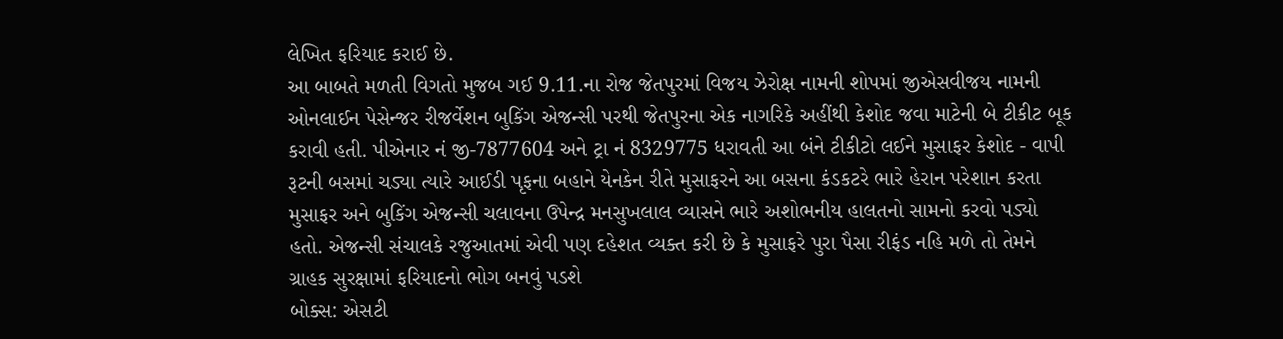લેખિત ફરિયાદ કરાઈ છે.
આ બાબતે મળતી વિગતો મુજબ ગઈ 9.11.ના રોજ જેતપુરમાં વિજય ઝેરોક્ષ નામની શોપમાં જીએસવીજય નામની ઓનલાઈન પેસેન્જર રીજર્વેશન બુકિંગ એજન્સી પરથી જેતપુરના એક નાગરિકે અહીંથી કેશોદ જવા માટેની બે ટીકીટ બૂક કરાવી હતી. પીએનાર નં જી-7877604 અને ટ્રા નં 8329775 ધરાવતી આ બંને ટીકીટો લઈને મુસાફર કેશોદ - વાપી રૂટની બસમાં ચડ્યા ત્યારે આઈડી પૃફના બહાને યેનકેન રીતે મુસાફરને આ બસના કંડકટરે ભારે હેરાન પરેશાન કરતા મુસાફર અને બુકિંગ એજન્સી ચલાવના ઉપેન્દ્ર મનસુખલાલ વ્યાસને ભારે અશોભનીય હાલતનો સામનો કરવો પડ્યો હતો. એજન્સી સંચાલકે રજુઆતમાં એવી પણ દહેશત વ્યક્ત કરી છે કે મુસાફરે પુરા પૈસા રીફંડ નહિ મળે તો તેમને ગ્રાહક સુરક્ષામાં ફરિયાદનો ભોગ બનવું પડશે
બોક્સ: એસટી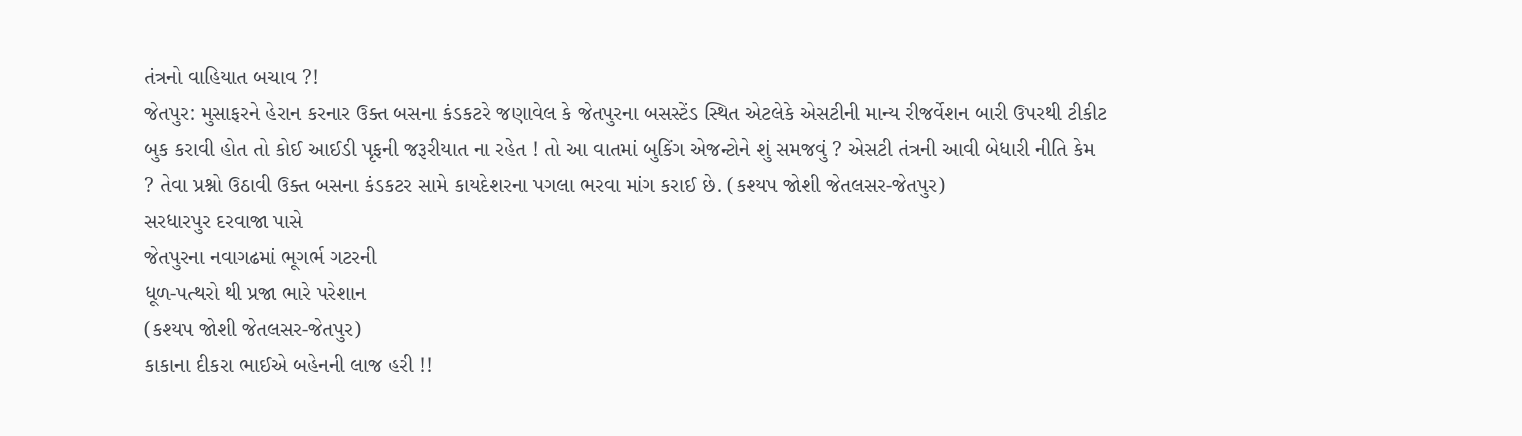તંત્રનો વાહિયાત બચાવ ?!
જેતપુર: મુસાફરને હેરાન કરનાર ઉક્ત બસના કંડકટરે જણાવેલ કે જેતપુરના બસસ્ટેંડ સ્થિત એટલેકે એસટીની માન્ય રીજર્વેશન બારી ઉપરથી ટીકીટ બુક કરાવી હોત તો કોઈ આઈડી પૃફની જરૂરીયાત ના રહેત ! તો આ વાતમાં બુકિંગ એજન્ટોને શું સમજવું ? એસટી તંત્રની આવી બેધારી નીતિ કેમ ? તેવા પ્રશ્નો ઉઠાવી ઉક્ત બસના કંડકટર સામે કાયદેશરના પગલા ભરવા માંગ કરાઈ છે. (કશ્યપ જોશી જેતલસર-જેતપુર)
સરધારપુર દરવાજા પાસે
જેતપુરના નવાગઢમાં ભૂગર્ભ ગટરની
ધૂળ-પત્થરો થી પ્રજા ભારે પરેશાન
(કશ્યપ જોશી જેતલસર-જેતપુર)
કાકાના દીકરા ભાઈએ બહેનની લાજ હરી !!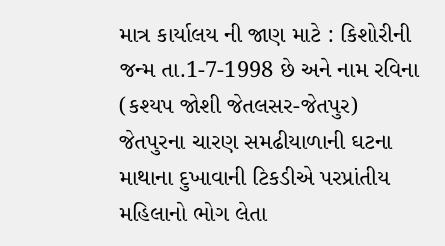માત્ર કાર્યાલય ની જાણ માટે : કિશોરીની જન્મ તા.1-7-1998 છે અને નામ રવિના
(કશ્યપ જોશી જેતલસર-જેતપુર)
જેતપુરના ચારણ સમઢીયાળાની ઘટના
માથાના દુખાવાની ટિકડીએ પરપ્રાંતીય
મહિલાનો ભોગ લેતા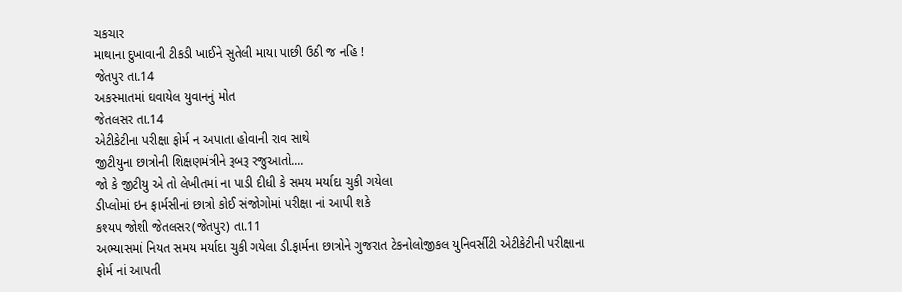ચકચાર
માથાના દુખાવાની ટીકડી ખાઈને સુતેલી માયા પાછી ઉઠી જ નહિ !
જેતપુર તા.14
અકસ્માતમાં ઘવાયેલ યુવાનનું મોત
જેતલસર તા.14
એટીકેટીના પરીક્ષા ફોર્મ ન અપાતા હોવાની રાવ સાથે
જીટીયુના છાત્રોની શિક્ષણમંત્રીને રૂબરૂ રજુઆતો....
જો કે જીટીયુ એ તો લેખીતમાં ના પાડી દીધી કે સમય મર્યાદા ચુકી ગયેલા
ડીપ્લોમાં ઇન ફાર્મસીનાં છાત્રો કોઈ સંજોગોમાં પરીક્ષા નાં આપી શકે
કશ્યપ જોશી જેતલસર(જેતપુર) તા.11
અભ્યાસમાં નિયત સમય મર્યાદા ચુકી ગયેલા ડી.ફાર્મના છાત્રોને ગુજરાત ટેકનોલોજીકલ યુનિવર્સીટી એટીકેટીની પરીક્ષાના ફોર્મ નાં આપતી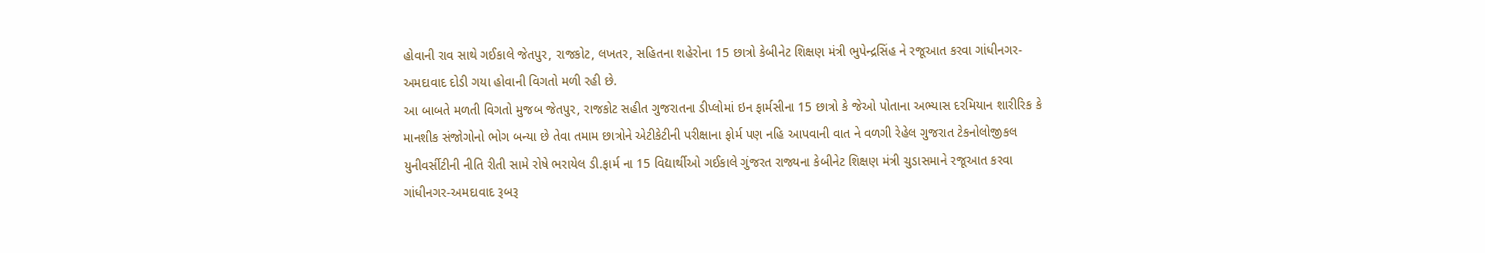હોવાની રાવ સાથે ગઈકાલે જેતપુર, રાજકોટ, લખતર, સહિતના શહેરોના 15 છાત્રો કેબીનેટ શિક્ષણ મંત્રી ભુપેન્દ્રસિંહ ને રજૂઆત કરવા ગાંધીનગર-અમદાવાદ દોડી ગયા હોવાની વિગતો મળી રહી છે.
આ બાબતે મળતી વિગતો મુજબ જેતપુર, રાજકોટ સહીત ગુજરાતના ડીપ્લોમાં ઇન ફાર્મસીના 15 છાત્રો કે જેઓ પોતાના અભ્યાસ દરમિયાન શારીરિક કે માનશીક સંજોગોનો ભોગ બન્યા છે તેવા તમામ છાત્રોને એટીકેટીની પરીક્ષાના ફોર્મ પણ નહિ આપવાની વાત ને વળગી રેહેલ ગુજરાત ટેકનોલોજીકલ યુનીવર્સીટીની નીતિ રીતી સામે રોષે ભરાયેલ ડી.ફાર્મ ના 15 વિદ્યાર્થીઓ ગઈકાલે ગુંજરત રાજ્યના કેબીનેટ શિક્ષણ મંત્રી ચુડાસમાને રજૂઆત કરવા ગાંધીનગર-અમદાવાદ રૂબરૂ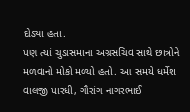દોડ્યા હતા.
પણ ત્યાં ચુડાસમાના અગ્રસચિવ સાથે છાત્રોને મળવાનો મોકો મળ્યો હતો. આ સમયે ધર્મેશ વાલજી પારધી, ગૌરાંગ નાગરભાઈ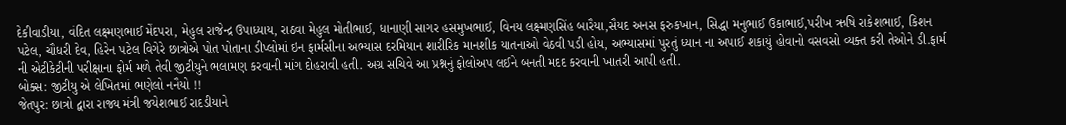દેકીવાડીયા, વંદિત લક્ષ્મણભાઈ મેંદપરા, મેહુલ રાજેન્દ્ર ઉપાધ્યાય, રાઠવા મેહુલ મોતીભાઈ, ધાનાણી સાગર હસમુખભાઈ, વિનય લક્ષ્મણસિંહ બારૈયા,સૈયદ અનસ ફરુકખાન, સિદ્ધા મનુભાઈ ઉકાભાઈ,પરીખ ઋષિ રાકેશભાઈ, કિશન પટેલ, ચૌધરી દેવ, હિરેન પટેલ વિગેરે છાત્રોએ પોત પોતાના ડીપ્લોમાં ઇન ફાર્મસીના અભ્યાસ દરમિયાન શારીરિક માનશીક યાતનાઓ વેઠવી પડી હોય, અભ્યાસમાં પુરતું ધ્યાન ના અપાઈ શકાયું હોવાનો વસવસો વ્યક્ત કરી તેઓને ડી.ફાર્મ ની એટીકેટીની પરીક્ષાના ફોર્મ મળે તેવી જીટીયુને ભલામણ કરવાની માંગ દોહરાવી હતી. અગ્ર સચિવે આ પ્રશ્નનું ફોલોઅપ લઈને બનતી મદદ કરવાની ખાતરી આપી હતી.
બોક્સ: જીટીયુ એ લેખિતમાં ભણેલો નનૈયો !!
જેતપુર: છાત્રો દ્વારા રાજ્ય મંત્રી જયેશભાઈ રાદડીયાને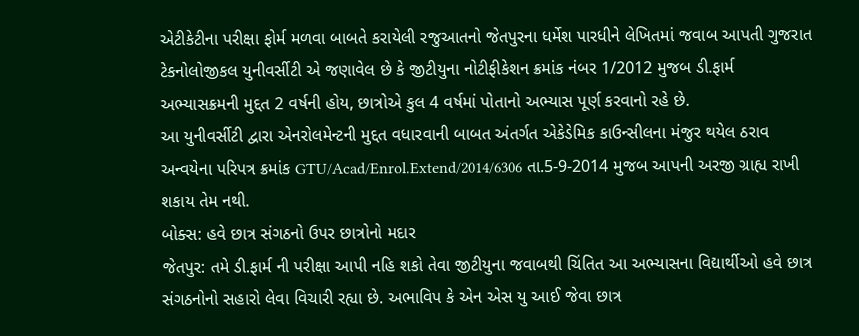એટીકેટીના પરીક્ષા ફોર્મ મળવા બાબતે કરાયેલી રજુઆતનો જેતપુરના ધર્મેશ પારધીને લેખિતમાં જવાબ આપતી ગુજરાત ટેકનોલોજીકલ યુનીવર્સીટી એ જણાવેલ છે કે જીટીયુના નોટીફીકેશન ક્રમાંક નંબર 1/2012 મુજબ ડી.ફાર્મ અભ્યાસક્રમની મુદ્દત 2 વર્ષની હોય, છાત્રોએ કુલ 4 વર્ષમાં પોતાનો અભ્યાસ પૂર્ણ કરવાનો રહે છે.
આ યુનીવર્સીટી દ્વારા એનરોલમેન્ટની મુદ્દત વધારવાની બાબત અંતર્ગત એકેડેમિક કાઉન્સીલના મંજુર થયેલ ઠરાવ અન્વયેના પરિપત્ર ક્રમાંક GTU/Acad/Enrol.Extend/2014/6306 તા.5-9-2014 મુજબ આપની અરજી ગ્રાહ્ય રાખી શકાય તેમ નથી.
બોક્સ: હવે છાત્ર સંગઠનો ઉપર છાત્રોનો મદાર
જેતપુર: તમે ડી.ફાર્મ ની પરીક્ષા આપી નહિ શકો તેવા જીટીયુના જવાબથી ચિંતિત આ અભ્યાસના વિદ્યાર્થીઓ હવે છાત્ર સંગઠનોનો સહારો લેવા વિચારી રહ્યા છે. અભાવિપ કે એન એસ યુ આઈ જેવા છાત્ર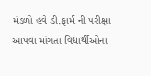મંડળો હવે ડી.ફાર્મ ની પરીક્ષા આપવા માંગતા વિદ્યાર્થીઓના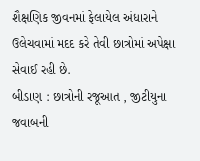શૈક્ષણિક જીવનમાં ફેલાયેલ અંધારાને ઉલેચવામાં મદદ કરે તેવી છાત્રોમાં અપેક્ષા સેવાઈ રહી છે.
બીડાણ : છાત્રોની રજૂઆત , જીટીયુના જવાબની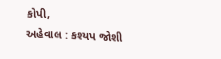કોપી,
અહેવાલ : કશ્યપ જોશી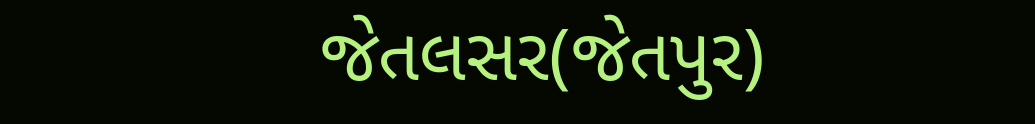જેતલસર(જેતપુર)